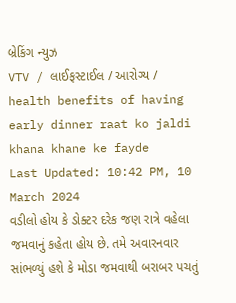બ્રેકિંગ ન્યુઝ
VTV / લાઈફસ્ટાઈલ / આરોગ્ય / health benefits of having early dinner raat ko jaldi khana khane ke fayde
Last Updated: 10:42 PM, 10 March 2024
વડીલો હોય કે ડોક્ટર દરેક જણ રાત્રે વહેલા જમવાનું કહેતા હોય છે. તમે અવારનવાર સાંભળ્યું હશે કે મોડા જમવાથી બરાબર પચતું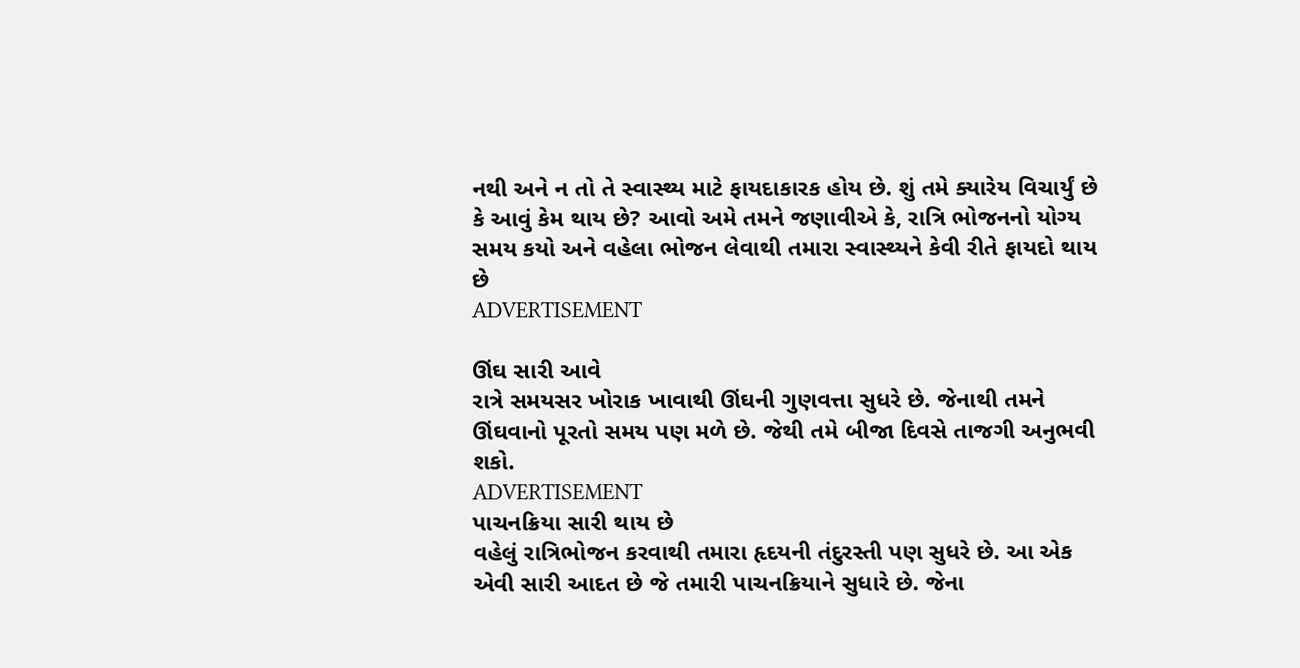નથી અને ન તો તે સ્વાસ્થ્ય માટે ફાયદાકારક હોય છે. શું તમે ક્યારેય વિચાર્યું છે કે આવું કેમ થાય છે? આવો અમે તમને જણાવીએ કે, રાત્રિ ભોજનનો યોગ્ય સમય કયો અને વહેલા ભોજન લેવાથી તમારા સ્વાસ્થ્યને કેવી રીતે ફાયદો થાય છે
ADVERTISEMENT

ઊંઘ સારી આવે
રાત્રે સમયસર ખોરાક ખાવાથી ઊંઘની ગુણવત્તા સુધરે છે. જેનાથી તમને ઊંઘવાનો પૂરતો સમય પણ મળે છે. જેથી તમે બીજા દિવસે તાજગી અનુભવી શકો.
ADVERTISEMENT
પાચનક્રિયા સારી થાય છે
વહેલું રાત્રિભોજન કરવાથી તમારા હૃદયની તંદુરસ્તી પણ સુધરે છે. આ એક એવી સારી આદત છે જે તમારી પાચનક્રિયાને સુધારે છે. જેના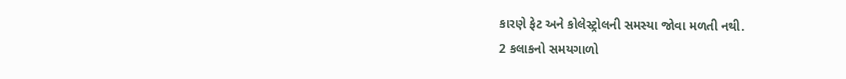કારણે ફેટ અને કોલેસ્ટ્રોલની સમસ્યા જોવા મળતી નથી.
2 કલાકનો સમયગાળો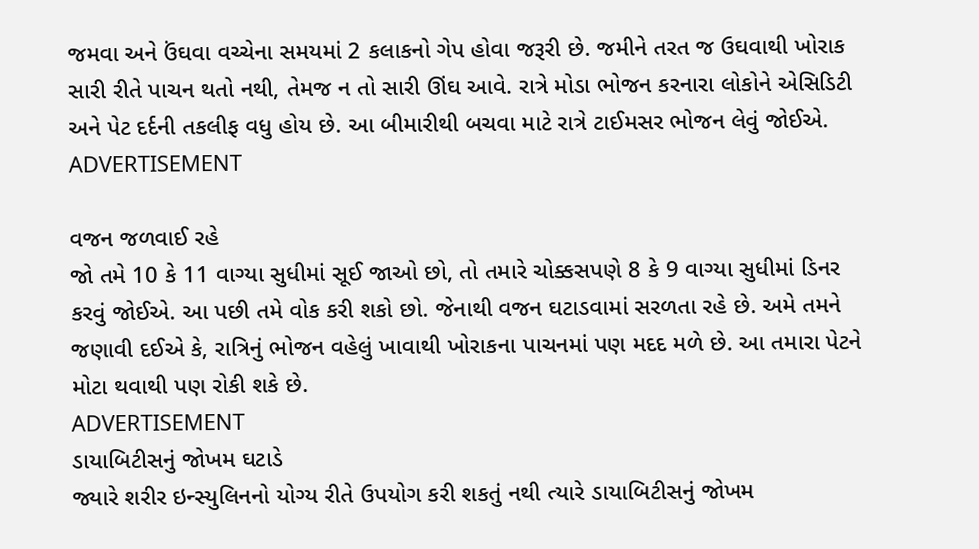જમવા અને ઉંઘવા વચ્ચેના સમયમાં 2 કલાકનો ગેપ હોવા જરૂરી છે. જમીને તરત જ ઉઘવાથી ખોરાક સારી રીતે પાચન થતો નથી, તેમજ ન તો સારી ઊંઘ આવે. રાત્રે મોડા ભોજન કરનારા લોકોને એસિડિટી અને પેટ દર્દની તકલીફ વધુ હોય છે. આ બીમારીથી બચવા માટે રાત્રે ટાઈમસર ભોજન લેવું જોઈએ.
ADVERTISEMENT

વજન જળવાઈ રહે
જો તમે 10 કે 11 વાગ્યા સુધીમાં સૂઈ જાઓ છો, તો તમારે ચોક્કસપણે 8 કે 9 વાગ્યા સુધીમાં ડિનર કરવું જોઈએ. આ પછી તમે વોક કરી શકો છો. જેનાથી વજન ઘટાડવામાં સરળતા રહે છે. અમે તમને જણાવી દઈએ કે, રાત્રિનું ભોજન વહેલું ખાવાથી ખોરાકના પાચનમાં પણ મદદ મળે છે. આ તમારા પેટને મોટા થવાથી પણ રોકી શકે છે.
ADVERTISEMENT
ડાયાબિટીસનું જોખમ ઘટાડે
જ્યારે શરીર ઇન્સ્યુલિનનો યોગ્ય રીતે ઉપયોગ કરી શકતું નથી ત્યારે ડાયાબિટીસનું જોખમ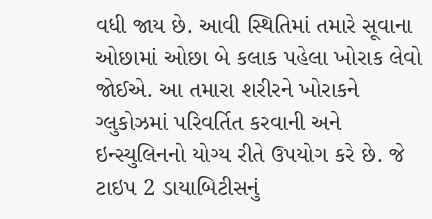વધી જાય છે. આવી સ્થિતિમાં તમારે સૂવાના ઓછામાં ઓછા બે કલાક પહેલા ખોરાક લેવો જોઈએ. આ તમારા શરીરને ખોરાકને ગ્લુકોઝમાં પરિવર્તિત કરવાની અને ઇન્સ્યુલિનનો યોગ્ય રીતે ઉપયોગ કરે છે. જે ટાઇપ 2 ડાયાબિટીસનું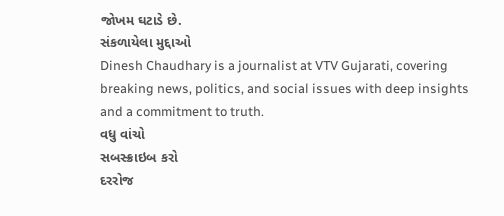જોખમ ઘટાડે છે.
સંકળાયેલા મુદ્દાઓ
Dinesh Chaudhary is a journalist at VTV Gujarati, covering breaking news, politics, and social issues with deep insights and a commitment to truth.
વધુ વાંચો
સબસ્ક્રાઇબ કરો
દરરોજ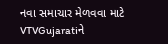નવા સમાચાર મેળવવા માટે VTVGujaratiને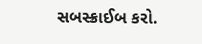સબસ્ક્રાઈબ કરો.